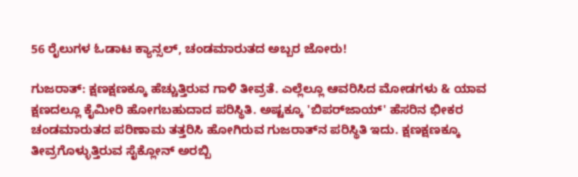56 ರೈಲುಗಳ ಓಡಾಟ ಕ್ಯಾನ್ಸಲ್, ಚಂಡಮಾರುತದ ಅಬ್ಬರ ಜೋರು!

ಗುಜರಾತ್: ಕ್ಷಣಕ್ಷಣಕ್ಕೂ ಹೆಚ್ಚುತ್ತಿರುವ ಗಾಳಿ ತೀವ್ರತೆ. ಎಲ್ಲೆಲ್ಲೂ ಆವರಿಸಿದ ಮೋಡಗಳು & ಯಾವ ಕ್ಷಣದಲ್ಲೂ ಕೈಮೀರಿ ಹೋಗಬಹುದಾದ ಪರಿಸ್ಥಿತಿ. ಅಷ್ಟಕ್ಕೂ 'ಬಿಪರ್‌ಜಾಯ್' ಹೆಸರಿನ ಭೀಕರ ಚಂಡಮಾರುತದ ಪರಿಣಾಮ ತತ್ತರಿಸಿ ಹೋಗಿರುವ ಗುಜರಾತ್‌ನ ಪರಿಸ್ಥಿತಿ ಇದು. ಕ್ಷಣಕ್ಷಣಕ್ಕೂ ತೀವ್ರಗೊಳ್ಳುತ್ತಿರುವ ಸೈಕ್ಲೋನ್ ಅರಬ್ಬಿ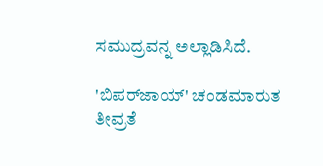ಸಮುದ್ರವನ್ನ ಅಲ್ಲಾಡಿಸಿದೆ.

'ಬಿಪರ್‌ಜಾಯ್' ಚಂಡಮಾರುತ ತೀವ್ರತೆ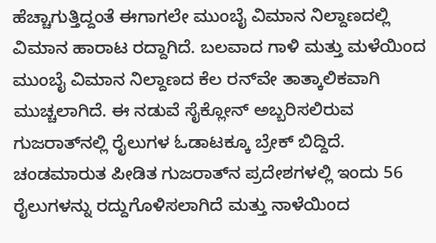ಹೆಚ್ಚಾಗುತ್ತಿದ್ದಂತೆ ಈಗಾಗಲೇ ಮುಂಬೈ ವಿಮಾನ ನಿಲ್ದಾಣದಲ್ಲಿ ವಿಮಾನ ಹಾರಾಟ ರದ್ದಾಗಿದೆ. ಬಲವಾದ ಗಾಳಿ ಮತ್ತು ಮಳೆಯಿಂದ ಮುಂಬೈ ವಿಮಾನ ನಿಲ್ದಾಣದ ಕೆಲ ರನ್‌ವೇ ತಾತ್ಕಾಲಿಕವಾಗಿ ಮುಚ್ಚಲಾಗಿದೆ. ಈ ನಡುವೆ ಸೈಕ್ಲೋನ್ ಅಬ್ಬರಿಸಲಿರುವ ಗುಜರಾತ್‌ನಲ್ಲಿ ರೈಲುಗಳ ಓಡಾಟಕ್ಕೂ ಬ್ರೇಕ್ ಬಿದ್ದಿದೆ. ಚಂಡಮಾರುತ ಪೀಡಿತ ಗುಜರಾತ್‌ನ ಪ್ರದೇಶಗಳಲ್ಲಿ ಇಂದು 56 ರೈಲುಗಳನ್ನು ರದ್ದುಗೊಳಿಸಲಾಗಿದೆ ಮತ್ತು ನಾಳೆಯಿಂದ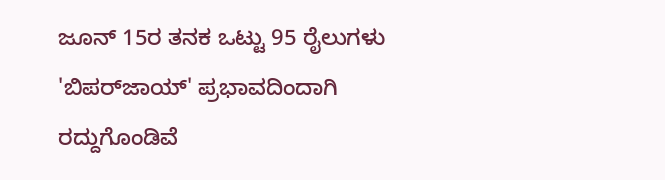ಜೂನ್ 15ರ ತನಕ ಒಟ್ಟು 95 ರೈಲುಗಳು 'ಬಿಪರ್‌ಜಾಯ್' ಪ್ರಭಾವದಿಂದಾಗಿ ರದ್ದುಗೊಂಡಿವೆ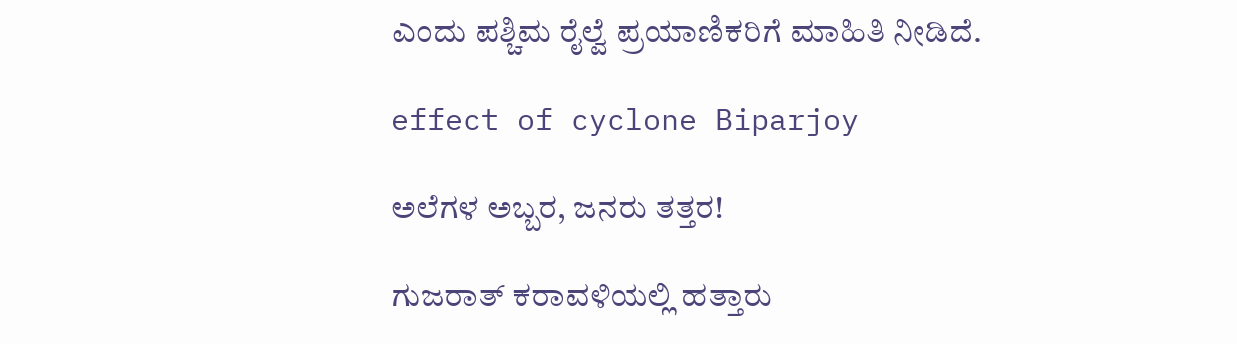ಎಂದು ಪಶ್ಚಿಮ ರೈಲ್ವೆ ಪ್ರಯಾಣಿಕರಿಗೆ ಮಾಹಿತಿ ನೀಡಿದೆ.

effect of cyclone Biparjoy

ಅಲೆಗಳ ಅಬ್ಬರ, ಜನರು ತತ್ತರ!

ಗುಜರಾತ್ ಕರಾವಳಿಯಲ್ಲಿ ಹತ್ತಾರು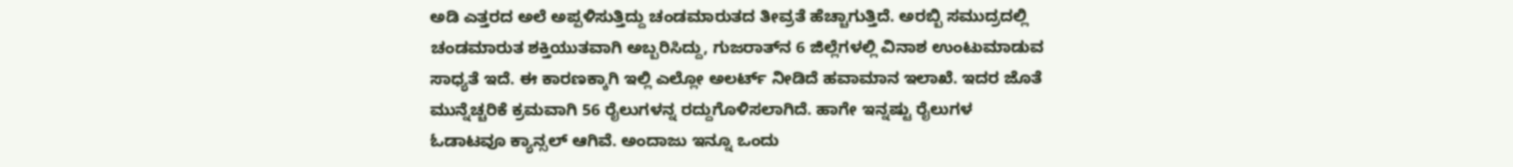ಅಡಿ ಎತ್ತರದ ಅಲೆ ಅಪ್ಪಳಿಸುತ್ತಿದ್ದು ಚಂಡಮಾರುತದ ತೀವ್ರತೆ ಹೆಚ್ಚಾಗುತ್ತಿದೆ. ಅರಬ್ಬಿ ಸಮುದ್ರದಲ್ಲಿ ಚಂಡಮಾರುತ ಶಕ್ತಿಯುತವಾಗಿ ಅಬ್ಬರಿಸಿದ್ದು, ಗುಜರಾತ್‌ನ 6 ಜಿಲ್ಲೆಗಳಲ್ಲಿ ವಿನಾಶ ಉಂಟುಮಾಡುವ ಸಾಧ್ಯತೆ ಇದೆ. ಈ ಕಾರಣಕ್ಕಾಗಿ ಇಲ್ಲಿ ಎಲ್ಲೋ ಅಲರ್ಟ್ ನೀಡಿದೆ ಹವಾಮಾನ ಇಲಾಖೆ. ಇದರ ಜೊತೆ ಮುನ್ನೆಚ್ಚರಿಕೆ ಕ್ರಮವಾಗಿ 56 ರೈಲುಗಳನ್ನ ರದ್ದುಗೊಳಿಸಲಾಗಿದೆ. ಹಾಗೇ ಇನ್ನಷ್ಟು ರೈಲುಗಳ ಓಡಾಟವೂ ಕ್ಯಾನ್ಸಲ್ ಆಗಿವೆ. ಅಂದಾಜು ಇನ್ನೂ ಒಂದು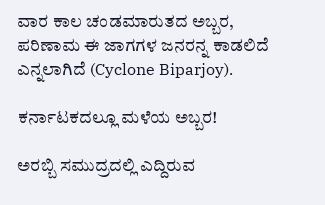ವಾರ ಕಾಲ ಚಂಡಮಾರುತದ ಅಬ್ಬರ, ಪರಿಣಾಮ ಈ ಜಾಗಗಳ ಜನರನ್ನ ಕಾಡಲಿದೆ ಎನ್ನಲಾಗಿದೆ (Cyclone Biparjoy).

ಕರ್ನಾಟಕದಲ್ಲೂ ಮಳೆಯ ಅಬ್ಬರ!

ಅರಬ್ಬಿ ಸಮುದ್ರದಲ್ಲಿ ಎದ್ದಿರುವ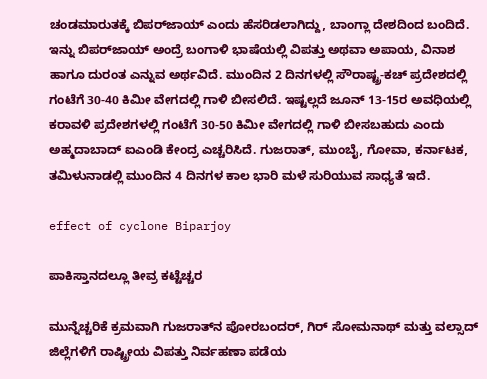ಚಂಡಮಾರುತಕ್ಕೆ ಬಿಪರ್‌ಜಾಯ್‌ ಎಂದು ಹೆಸರಿಡಲಾಗಿದ್ದು, ಬಾಂಗ್ಲಾ ದೇಶದಿಂದ ಬಂದಿದೆ. ಇನ್ನು ಬಿಪರ್‌ಜಾಯ್ ಅಂದ್ರೆ ಬಂಗಾಳಿ ಭಾಷೆಯಲ್ಲಿ ವಿಪತ್ತು ಅಥವಾ ಅಪಾಯ, ವಿನಾಶ ಹಾಗೂ ದುರಂತ ಎನ್ನುವ ಅರ್ಥವಿದೆ. ಮುಂದಿನ 2 ದಿನಗಳಲ್ಲಿ ಸೌರಾಷ್ಟ್ರ-ಕಚ್ ಪ್ರದೇಶದಲ್ಲಿ ಗಂಟೆಗೆ 30-40 ಕಿಮೀ ವೇಗದಲ್ಲಿ ಗಾಳಿ ಬೀಸಲಿದೆ. ಇಷ್ಟಲ್ಲದೆ ಜೂನ್ 13-15ರ ಅವಧಿಯಲ್ಲಿ ಕರಾವಳಿ ಪ್ರದೇಶಗಳಲ್ಲಿ ಗಂಟೆಗೆ 30-50 ಕಿಮೀ ವೇಗದಲ್ಲಿ ಗಾಳಿ ಬೀಸಬಹುದು ಎಂದು ಅಹ್ಮದಾಬಾದ್ ಐಎಂಡಿ ಕೇಂದ್ರ ಎಚ್ಚರಿಸಿದೆ. ಗುಜರಾತ್, ಮುಂಬೈ, ಗೋವಾ, ಕರ್ನಾಟಕ, ತಮಿಳುನಾಡಲ್ಲಿ ಮುಂದಿನ 4 ದಿನಗಳ ಕಾಲ ಭಾರಿ ಮಳೆ ಸುರಿಯುವ ಸಾಧ್ಯತೆ ಇದೆ.

effect of cyclone Biparjoy

ಪಾಕಿಸ್ತಾನದಲ್ಲೂ ತೀವ್ರ ಕಟ್ಟೆಚ್ಚರ

ಮುನ್ನೆಚ್ಚರಿಕೆ ಕ್ರಮವಾಗಿ ಗುಜರಾತ್‌ನ ಪೋರಬಂದರ್, ಗಿರ್ ಸೋಮನಾಥ್ ಮತ್ತು ವಲ್ಸಾದ್ ಜಿಲ್ಲೆಗಳಿಗೆ ರಾಷ್ಟ್ರೀಯ ವಿಪತ್ತು ನಿರ್ವಹಣಾ ಪಡೆಯ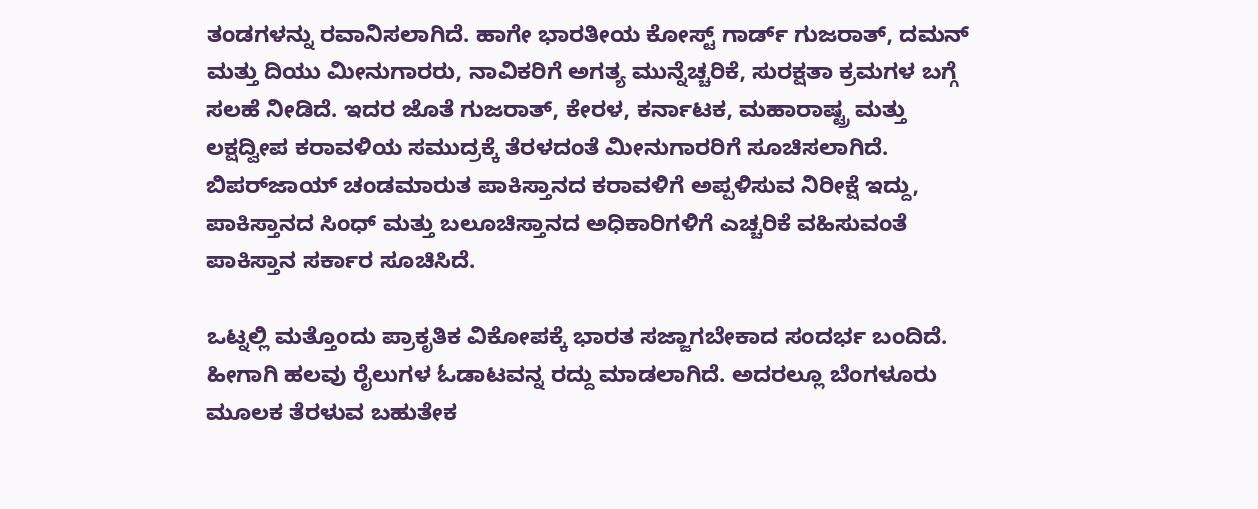ತಂಡಗಳನ್ನು ರವಾನಿಸಲಾಗಿದೆ. ಹಾಗೇ ಭಾರತೀಯ ಕೋಸ್ಟ್ ಗಾರ್ಡ್ ಗುಜರಾತ್, ದಮನ್ ಮತ್ತು ದಿಯು ಮೀನುಗಾರರು, ನಾವಿಕರಿಗೆ ಅಗತ್ಯ ಮುನ್ನೆಚ್ಚರಿಕೆ, ಸುರಕ್ಷತಾ ಕ್ರಮಗಳ ಬಗ್ಗೆ ಸಲಹೆ ನೀಡಿದೆ. ಇದರ ಜೊತೆ ಗುಜರಾತ್, ಕೇರಳ, ಕರ್ನಾಟಕ, ಮಹಾರಾಷ್ಟ್ರ ಮತ್ತು ಲಕ್ಷದ್ವೀಪ ಕರಾವಳಿಯ ಸಮುದ್ರಕ್ಕೆ ತೆರಳದಂತೆ ಮೀನುಗಾರರಿಗೆ ಸೂಚಿಸಲಾಗಿದೆ. ಬಿಪರ್‌ಜಾಯ್ ಚಂಡಮಾರುತ ಪಾಕಿಸ್ತಾನದ ಕರಾವಳಿಗೆ ಅಪ್ಪಳಿಸುವ ನಿರೀಕ್ಷೆ ಇದ್ದು, ಪಾಕಿಸ್ತಾನದ ಸಿಂಧ್ ಮತ್ತು ಬಲೂಚಿಸ್ತಾನದ ಅಧಿಕಾರಿಗಳಿಗೆ ಎಚ್ಚರಿಕೆ ವಹಿಸುವಂತೆ ಪಾಕಿಸ್ತಾನ ಸರ್ಕಾರ ಸೂಚಿಸಿದೆ.

ಒಟ್ನಲ್ಲಿ ಮತ್ತೊಂದು ಪ್ರಾಕೃತಿಕ ವಿಕೋಪಕ್ಕೆ ಭಾರತ ಸಜ್ಜಾಗಬೇಕಾದ ಸಂದರ್ಭ ಬಂದಿದೆ. ಹೀಗಾಗಿ ಹಲವು ರೈಲುಗಳ ಓಡಾಟವನ್ನ ರದ್ದು ಮಾಡಲಾಗಿದೆ. ಅದರಲ್ಲೂ ಬೆಂಗಳೂರು ಮೂಲಕ ತೆರಳುವ ಬಹುತೇಕ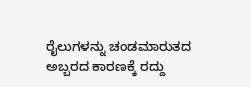ರೈಲುಗಳನ್ನು ಚಂಡಮಾರುತದ ಅಬ್ಬರದ ಕಾರಣಕ್ಕೆ ರದ್ದು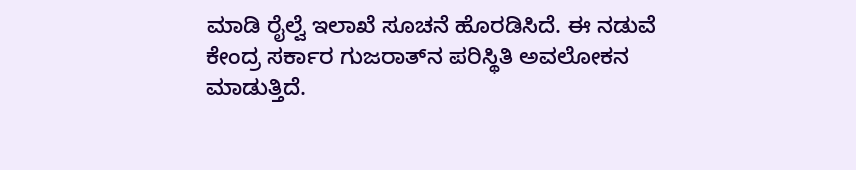ಮಾಡಿ ರೈಲ್ವೆ ಇಲಾಖೆ ಸೂಚನೆ ಹೊರಡಿಸಿದೆ. ಈ ನಡುವೆ ಕೇಂದ್ರ ಸರ್ಕಾರ ಗುಜರಾತ್‌ನ ಪರಿಸ್ಥಿತಿ ಅವಲೋಕನ ಮಾಡುತ್ತಿದೆ.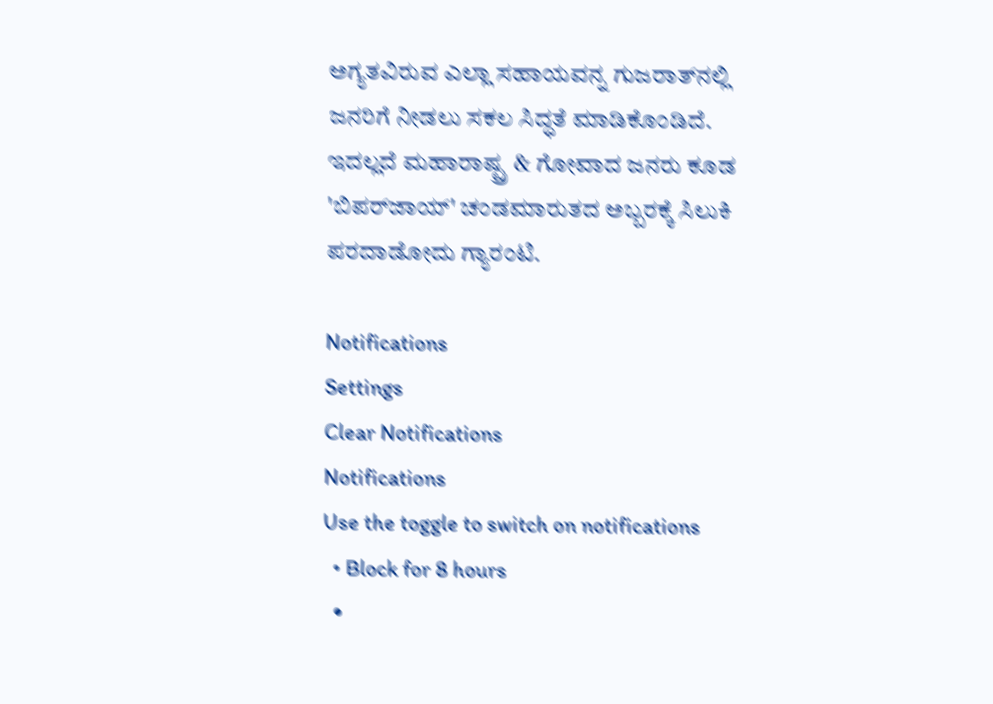ಅಗ್ಯತವಿರುವ ಎಲ್ಲಾ ಸಹಾಯವನ್ನ ಗುಜರಾತ್‌ನಲ್ಲಿ ಜನರಿಗೆ ನೀಡಲು ಸಕಲ ಸಿದ್ಧತೆ ಮಾಡಿಕೊಂಡಿದೆ. ಇದಲ್ಲದೆ ಮಹಾರಾಷ್ಟ್ರ & ಗೋವಾದ ಜನರು ಕೂಡ 'ಬಿಪರ್‌ಜಾಯ್' ಚಂಡಮಾರುತದ ಅಬ್ಬರಕ್ಕೆ ಸಿಲುಕಿ ಪರದಾಡೋದು ಗ್ಯಾರಂಟಿ.

Notifications
Settings
Clear Notifications
Notifications
Use the toggle to switch on notifications
  • Block for 8 hours
  •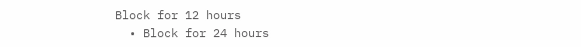Block for 12 hours
  • Block for 24 hours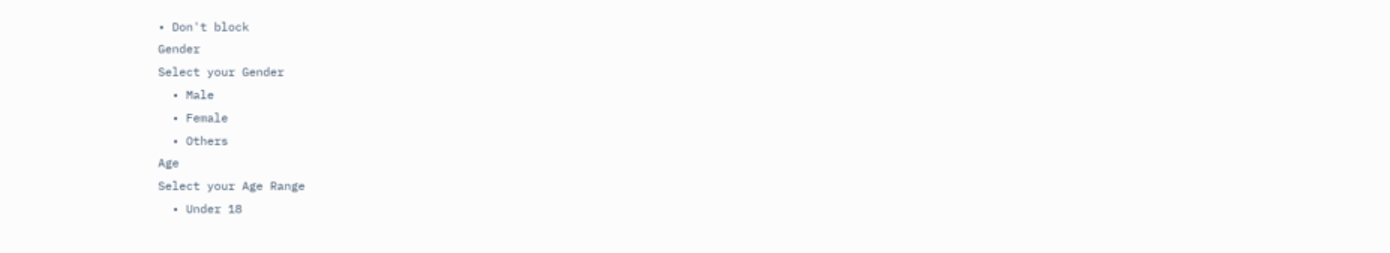• Don't block
Gender
Select your Gender
  • Male
  • Female
  • Others
Age
Select your Age Range
  • Under 18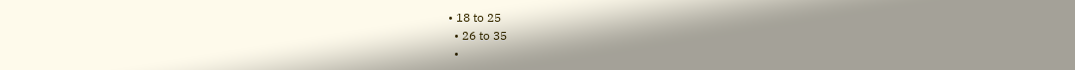• 18 to 25
  • 26 to 35
  •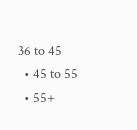36 to 45
  • 45 to 55
  • 55+